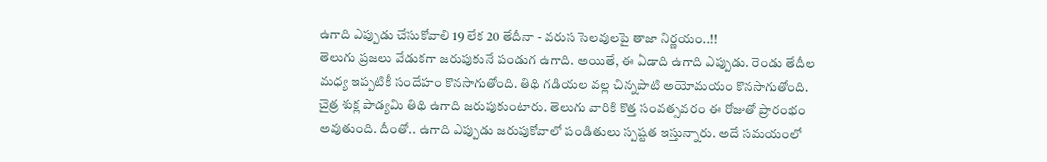ఉగాది ఎప్పుడు చేసుకోవాలి 19 లేక 20 తేదీనా - వరుస సెలవులపై తాజా నిర్ణయం..!!
తెలుగు ప్రజలు వేడుకగా జరుపుకునే పండుగ ఉగాది. అయితే, ఈ ఏడాది ఉగాది ఎప్పుడు. రెండు తేదీల మధ్య ఇప్పటికీ సందేహం కొనసాగుతోంది. తిథి గడియల వల్ల చిన్నపాటి అయోమయం కొనసాగుతోంది. చైత్ర శుక్ల పాడ్యమి తిథి ఉగాది జరుపుకుంటారు. తెలుగు వారికి కొత్త సంవత్సవరం ఈ రోజుతో ప్రారంభం అవుతుంది. దీంతో.. ఉగాది ఎప్పుడు జరుపుకోవాలో పండితులు స్పష్టత ఇస్తున్నారు. అదే సమయంలో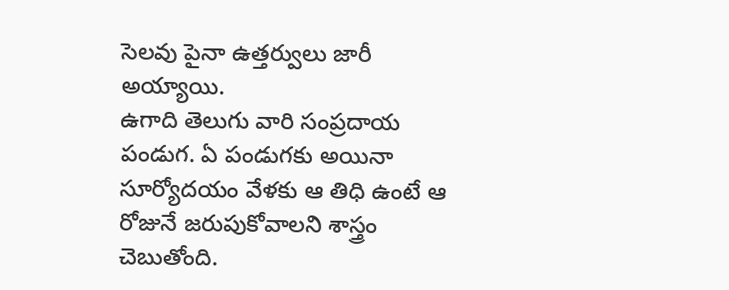సెలవు పైనా ఉత్తర్వులు జారీ అయ్యాయి.
ఉగాది తెలుగు వారి సంప్రదాయ పండుగ. ఏ పండుగకు అయినా సూర్యోదయం వేళకు ఆ తిధి ఉంటే ఆ రోజునే జరుపుకోవాలని శాస్త్రం చెబుతోంది.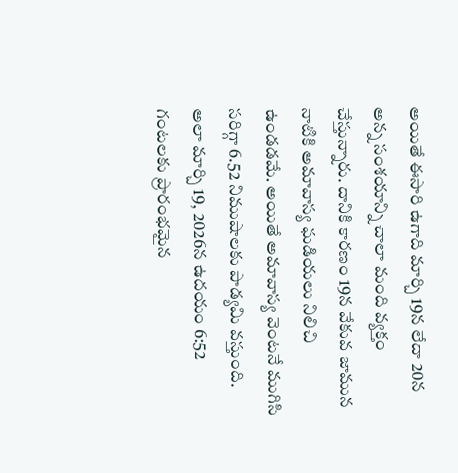అయితే ఈసారి ఉగాది మార్చి 19న లేదా 20న అన్న సంశయాన్ని చాలా మంది వ్యక్తం చేస్తున్నారు. దానికి కారణం 19న వేకువ జామున నాటికి అమావాస్య ఘడియలు నిలిచి ఉండడమే. అయితే అమావాస్య వెంటనే ముగిసి సరిగ్గా 6.52 నిముషాలకు పాడ్యమి వస్తుంది. అలా మార్చి 19, 2026న ఉదయం 6:52 గంటలకు ప్రారంభమైన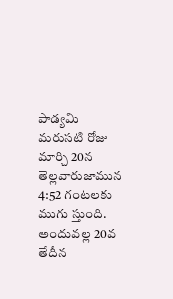పాడ్యమి మరుసటి రోజు మార్చి 20న తెల్లవారుజామున 4:52 గంటలకు ముగు స్తుంది. అందువల్ల 20వ తేదీన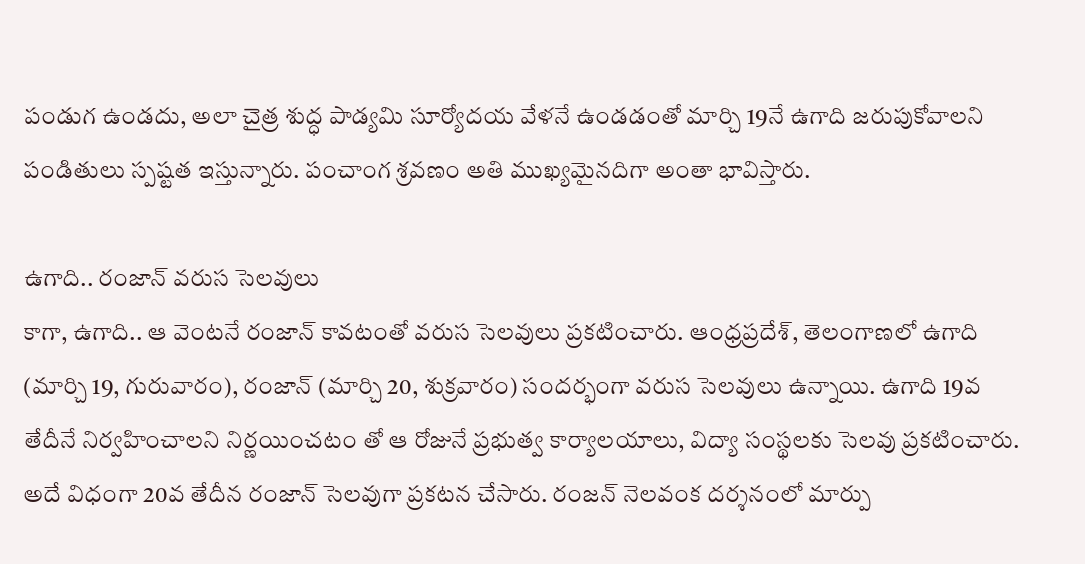పండుగ ఉండదు, అలా చైత్ర శుద్ధ పాడ్యమి సూర్యోదయ వేళనే ఉండడంతో మార్చి 19నే ఉగాది జరుపుకోవాలని పండితులు స్పష్టత ఇస్తున్నారు. పంచాంగ శ్రవణం అతి ముఖ్యమైనదిగా అంతా భావిస్తారు.

ఉగాది.. రంజాన్ వరుస సెలవులు
కాగా, ఉగాది.. ఆ వెంటనే రంజాన్ కావటంతో వరుస సెలవులు ప్రకటించారు. ఆంధ్రప్రదేశ్, తెలంగాణలో ఉగాది (మార్చి 19, గురువారం), రంజాన్ (మార్చి 20, శుక్రవారం) సందర్భంగా వరుస సెలవులు ఉన్నాయి. ఉగాది 19వ తేదీనే నిర్వహించాలని నిర్ణయించటం తో ఆ రోజునే ప్రభుత్వ కార్యాలయాలు, విద్యా సంస్థలకు సెలవు ప్రకటించారు. అదే విధంగా 20వ తేదీన రంజాన్ సెలవుగా ప్రకటన చేసారు. రంజన్ నెలవంక దర్శనంలో మార్పు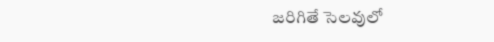జరిగితే సెలవులో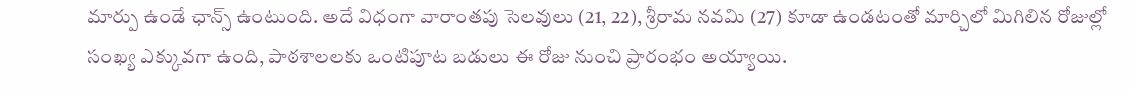మార్పు ఉండే ఛాన్స్ ఉంటుంది. అదే విధంగా వారాంతపు సెలవులు (21, 22), శ్రీరామ నవమి (27) కూడా ఉండటంతో మార్చిలో మిగిలిన రోజుల్లో సంఖ్య ఎక్కువగా ఉంది, పాఠశాలలకు ఒంటిపూట బడులు ఈ రోజు నుంచి ప్రారంభం అయ్యాయి.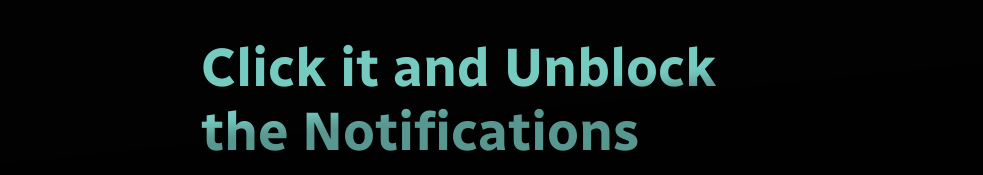Click it and Unblock the Notifications